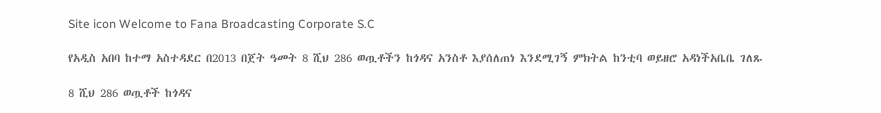Site icon Welcome to Fana Broadcasting Corporate S.C

የአዲስ አበባ ከተማ አስተዳደር በ2013 በጀት ዓመት 8 ሺህ 286 ወጧቶችን ከጎዳና አንስቶ እያሰለጠነ እንደሚገኝ ምክትል ከንቲባ ወይዘሮ አዳነችአቤቤ ገለጹ

8 ሺህ 286 ወጧቶች ከጎዳና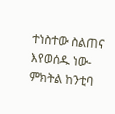ተነስተው ስልጠና እየወሰዱ ነው- ምክትል ከንቲባ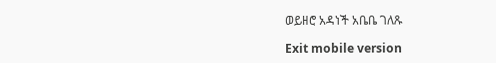ወይዘሮ አዳነች አቤቤ ገለጹ

Exit mobile version